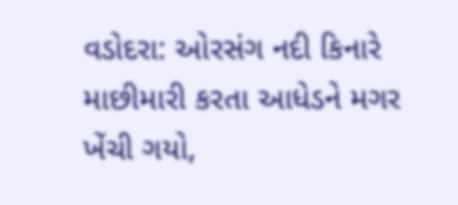વડોદરા: ઓરસંગ નદી કિનારે માછીમારી કરતા આધેડને મગર ખેંચી ગયો,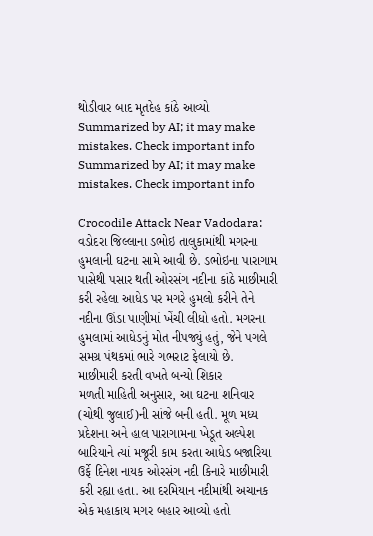થોડીવાર બાદ મૃતદેહ કાંઠે આવ્યો
Summarized by AI; it may make mistakes. Check important info
Summarized by AI; it may make mistakes. Check important info

Crocodile Attack Near Vadodara: વડોદરા જિલ્લાના ડભોઇ તાલુકામાંથી મગરના હુમલાની ઘટના સામે આવી છે. ડભોઇના પારાગામ પાસેથી પસાર થતી ઓરસંગ નદીના કાંઠે માછીમારી કરી રહેલા આધેડ પર મગરે હુમલો કરીને તેને નદીના ઊંડા પાણીમાં ખેંચી લીધો હતો. મગરના હુમલામાં આધેડનું મોત નીપજ્યું હતું, જેને પગલે સમગ્ર પંથકમાં ભારે ગભરાટ ફેલાયો છે.
માછીમારી કરતી વખતે બન્યો શિકાર
મળતી માહિતી અનુસાર, આ ઘટના શનિવાર (ચોથી જુલાઈ)ની સાંજે બની હતી. મૂળ મધ્ય પ્રદેશના અને હાલ પારાગામના ખેડૂત અલ્પેશ બારિયાને ત્યાં મજૂરી કામ કરતા આધેડ બજારિયા ઉર્ફે દિનેશ નાયક ઓરસંગ નદી કિનારે માછીમારી કરી રહ્યા હતા. આ દરમિયાન નદીમાંથી અચાનક એક મહાકાય મગર બહાર આવ્યો હતો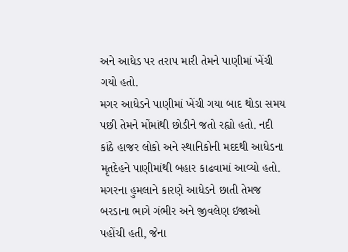અને આધેડ પર તરાપ મારી તેમને પાણીમાં ખેંચી ગયો હતો.
મગર આધેડને પાણીમાં ખેંચી ગયા બાદ થોડા સમય પછી તેમને મોંમાંથી છોડીને જતો રહ્યો હતો. નદી કાંઠે હાજર લોકો અને સ્થાનિકોની મદદથી આધેડના મૃતદેહને પાણીમાંથી બહાર કાઢવામાં આવ્યો હતો. મગરના હુમલાને કારણે આધેડને છાતી તેમજ બરડાના ભાગે ગંભીર અને જીવલેણ ઇજાઓ પહોંચી હતી, જેના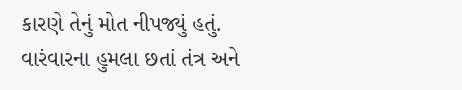કારણે તેનું મોત નીપજ્યું હતું.
વારંવારના હુમલા છતાં તંત્ર અને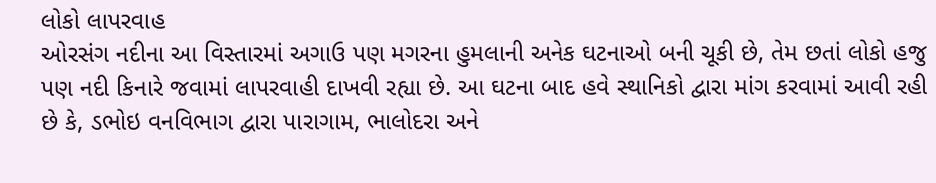લોકો લાપરવાહ
ઓરસંગ નદીના આ વિસ્તારમાં અગાઉ પણ મગરના હુમલાની અનેક ઘટનાઓ બની ચૂકી છે, તેમ છતાં લોકો હજુ પણ નદી કિનારે જવામાં લાપરવાહી દાખવી રહ્યા છે. આ ઘટના બાદ હવે સ્થાનિકો દ્વારા માંગ કરવામાં આવી રહી છે કે, ડભોઇ વનવિભાગ દ્વારા પારાગામ, ભાલોદરા અને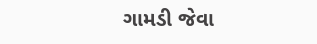ગામડી જેવા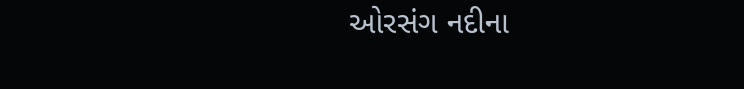ઓરસંગ નદીના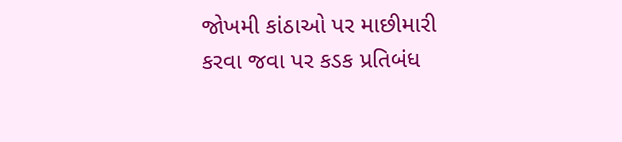જોખમી કાંઠાઓ પર માછીમારી કરવા જવા પર કડક પ્રતિબંધ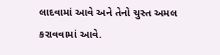લાદવામાં આવે અને તેનો ચુસ્ત અમલ કરાવવામાં આવે.